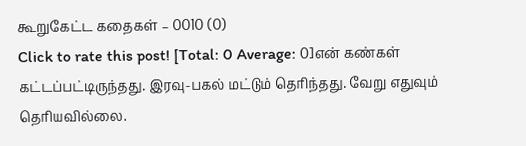கூறுகேட்ட கதைகள் – 0010 (0)
Click to rate this post! [Total: 0 Average: 0]என் கண்கள் கட்டப்பட்டிருந்தது. இரவு-பகல் மட்டும் தெரிந்தது. வேறு எதுவும் தெரியவில்லை.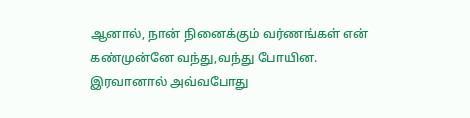ஆனால், நான் நினைக்கும் வர்ணங்கள் என் கண்முன்னே வந்து,வந்து போயின. இரவானால் அவ்வபோது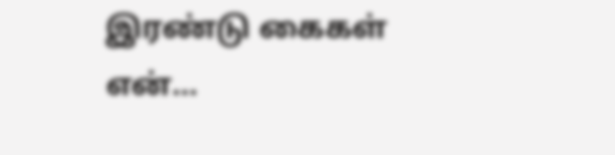இரண்டு கைகள் என்…